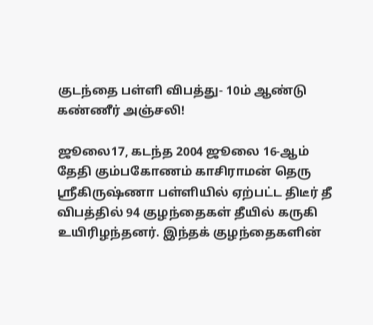குடந்தை பள்ளி விபத்து- 10ம் ஆண்டு கண்ணீர் அஞ்சலி!

ஜூலை17, கடந்த 2004 ஜூலை 16-ஆம் தேதி கும்பகோணம் காசிராமன் தெரு ஸ்ரீகிருஷ்ணா பள்ளியில் ஏற்பட்ட திடீர் தீ விபத்தில் 94 குழந்தைகள் தீயில் கருகி உயிரிழந்தனர். இந்தக் குழந்தைகளின்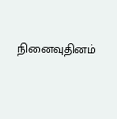நினைவுதினம்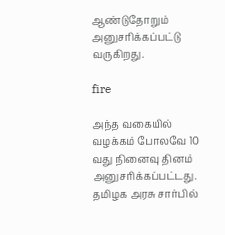ஆண்டுதோறும் அனுசரிக்கப்பட்டு வருகிறது.

fire

அந்த வகையில் வழக்கம் போலவே 10 வது நினைவு தினம் அனுசரிக்கப்பட்டது. தமிழக அரசு சார்பில்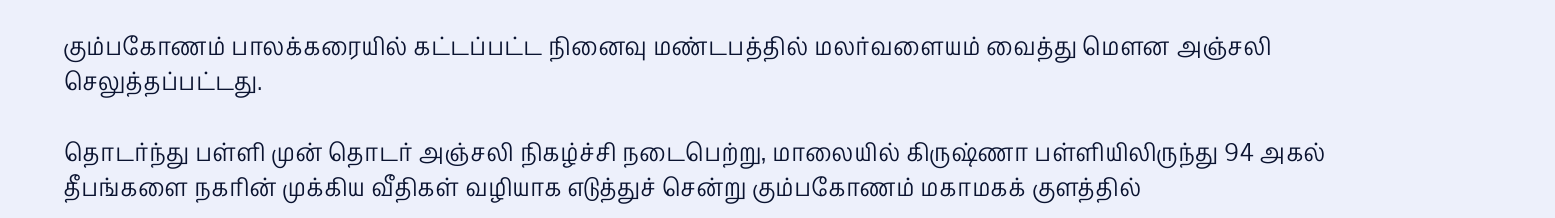கும்பகோணம் பாலக்கரையில் கட்டப்பட்ட நினைவு மண்டபத்தில் மலர்வளையம் வைத்து மௌன அஞ்சலி செலுத்தப்பட்டது.

தொடர்ந்து பள்ளி முன் தொடர் அஞ்சலி நிகழ்ச்சி நடைபெற்று, மாலையில் கிருஷ்ணா பள்ளியிலிருந்து 94 அகல் தீபங்களை நகரின் முக்கிய வீதிகள் வழியாக எடுத்துச் சென்று கும்பகோணம் மகாமகக் குளத்தில்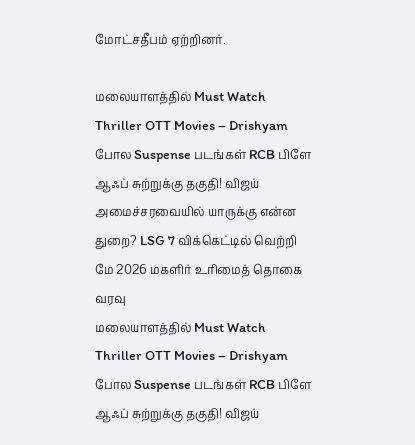மோட்சதீபம் ஏற்றினர்.

மலையாளத்தில் Must Watch Thriller OTT Movies – Drishyam போல Suspense படங்கள் RCB பிளே ஆஃப் சுற்றுக்கு தகுதி! விஜய் அமைச்சரவையில் யாருக்கு என்ன துறை? LSG 7 விக்கெட்டில் வெற்றி மே 2026 மகளிர் உரிமைத் தொகை வரவு
மலையாளத்தில் Must Watch Thriller OTT Movies – Drishyam போல Suspense படங்கள் RCB பிளே ஆஃப் சுற்றுக்கு தகுதி! விஜய்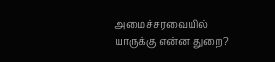அமைச்சரவையில் யாருக்கு என்ன துறை?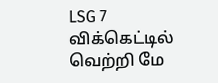LSG 7 விக்கெட்டில் வெற்றி மே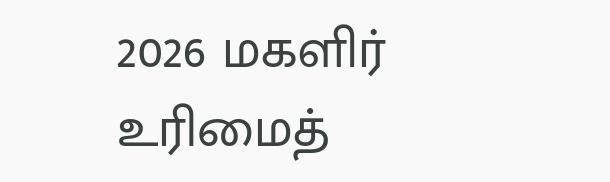2026 மகளிர் உரிமைத்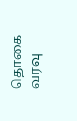தொகை வரவு